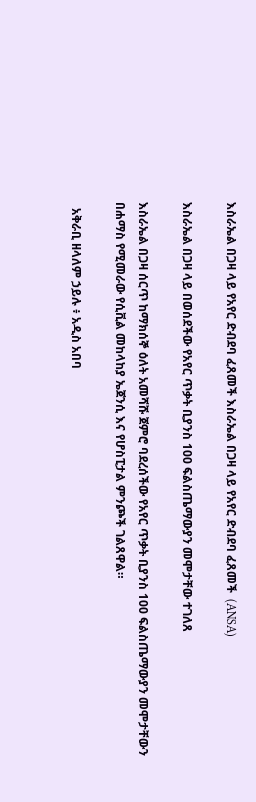እስራኤል በጋዛ ላይ የአየር ድብደባ ፈጸመች እስራኤል በጋዛ ላይ የአየር ድብደባ ፈጸመች  (ANSA)

እስራኤል በጋዛ ላይ በወሰደችው የአየር ጥቃት ቢያንስ 100 ፍልስጤማውያን መሞታቸው ተገለጸ

እስራኤል በጋዛ ሰርጥ ከማክሰኞ ዕለት አመሻሹ ጀምሮ ባደረሰችው የአየር ጥቃት ቢያንስ 100 ፍልስጤማውያን መሞታቸውን በሐማስ የሚመራው የሲቪል መከላከያ ኤጀንሲ እና የሆስፒታል ምንጮች ገልጸዋል።

  አቅራቢ ዘላለም ኃይሉ ፥ አዲስ አበባ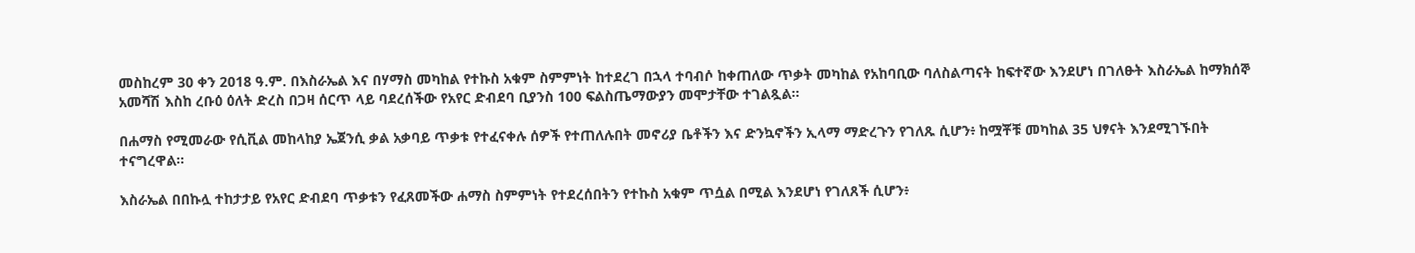መስከረም 30 ቀን 2018 ዓ.ም. በእስራኤል እና በሃማስ መካከል የተኩስ አቁም ስምምነት ከተደረገ በኋላ ተባብሶ ከቀጠለው ጥቃት መካከል የአከባቢው ባለስልጣናት ከፍተኛው እንደሆነ በገለፁት እስራኤል ከማክሰኞ አመሻሽ እስከ ረቡዕ ዕለት ድረስ በጋዛ ሰርጥ ላይ ባደረሰችው የአየር ድብደባ ቢያንስ 100 ፍልስጤማውያን መሞታቸው ተገልጿል።

በሐማስ የሚመራው የሲቪል መከላከያ ኤጀንሲ ቃል አቃባይ ጥቃቱ የተፈናቀሉ ሰዎች የተጠለሉበት መኖሪያ ቤቶችን እና ድንኳኖችን ኢላማ ማድረጉን የገለጹ ሲሆን፥ ከሟቾቹ መካከል 35 ህፃናት እንደሚገኙበት ተናግረዋል።

እስራኤል በበኩሏ ተከታታይ የአየር ድብደባ ጥቃቱን የፈጸመችው ሐማስ ስምምነት የተደረሰበትን የተኩስ አቁም ጥሷል በሚል እንደሆነ የገለጸች ሲሆን፥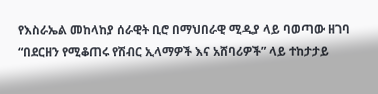የእስራኤል መከላከያ ሰራዊት ቢሮ በማህበራዊ ሚዲያ ላይ ባወጣው ዘገባ “በደርዘን የሚቆጠሩ የሽብር ኢላማዎች እና አሸባሪዎች” ላይ ተከታታይ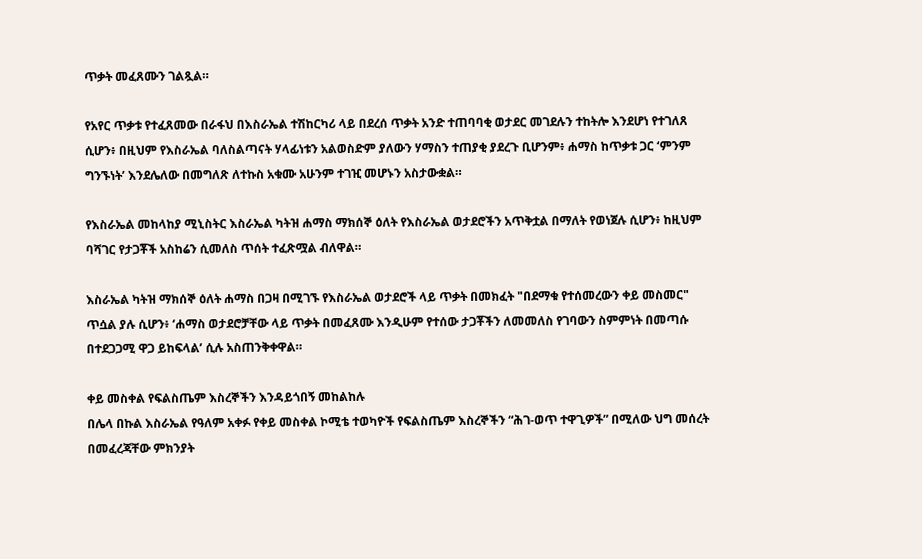ጥቃት መፈጸሙን ገልጿል።

የአየር ጥቃቱ የተፈጸመው በራፋህ በእስራኤል ተሽከርካሪ ላይ በደረሰ ጥቃት አንድ ተጠባባቂ ወታደር መገደሉን ተከትሎ እንደሆነ የተገለጸ ሲሆን፥ በዚህም የእስራኤል ባለስልጣናት ሃላፊነቱን አልወስድም ያለውን ሃማስን ተጠያቂ ያደረጉ ቢሆንም፥ ሐማስ ከጥቃቱ ጋር ‘ምንም ግንኙነት’ እንደሌለው በመግለጽ ለተኩስ አቁሙ አሁንም ተገዢ መሆኑን አስታውቋል።

የእስራኤል መከላከያ ሚኒስትር እስራኤል ካትዝ ሐማስ ማክሰኞ ዕለት የእስራኤል ወታደሮችን አጥቅቷል በማለት የወነጀሉ ሲሆን፥ ከዚህም ባሻገር የታጋቾች አስከሬን ሲመለስ ጥሰት ተፈጽሟል ብለዋል።

እስራኤል ካትዝ ማክሰኞ ዕለት ሐማስ በጋዛ በሚገኙ የእስራኤል ወታደሮች ላይ ጥቃት በመክፈት "በደማቁ የተሰመረውን ቀይ መስመር" ጥሷል ያሉ ሲሆን፥ ‘ሐማስ ወታደሮቻቸው ላይ ጥቃት በመፈጸሙ እንዲሁም የተሰው ታጋቾችን ለመመለስ የገባውን ስምምነት በመጣሱ በተደጋጋሚ ዋጋ ይከፍላል’ ሲሉ አስጠንቅቀዋል።

ቀይ መስቀል የፍልስጤም እስረኞችን እንዳይጎበኝ መከልከሉ
በሌላ በኩል እስራኤል የዓለም አቀፉ የቀይ መስቀል ኮሚቴ ተወካዮች የፍልስጤም እስረኞችን “ሕገ-ወጥ ተዋጊዎች” በሚለው ህግ መሰረት በመፈረጃቸው ምክንያት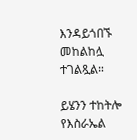እንዳይጎበኙ መከልከሏ ተገልጿል።

ይሄንን ተከትሎ የእስራኤል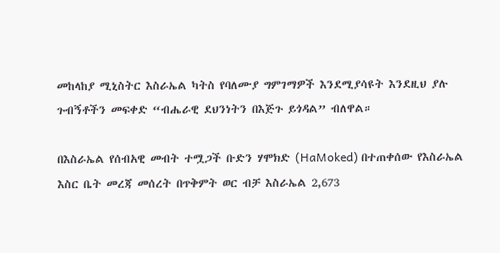መከላከያ ሚኒስትር እስራኤል ካትስ የባለሙያ ግምገማዎች እንደሚያሳዩት እንደዚህ ያሉ ጉብኝቶችን መፍቀድ “ብሔራዊ ደህንነትን በእጅጉ ይጎዳል” ብለዋል።

በእስራኤል የሰብአዊ መብት ተሟጋች ቡድን ሃሞክድ (HaMoked) በተጠቀሰው የእስራኤል እስር ቤት መረጃ መሰረት በጥቅምት ወር ብቻ እስራኤል 2,673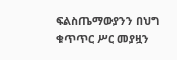ፍልስጤማውያንን በህግ ቁጥጥር ሥር መያዟን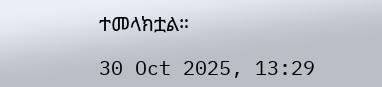ተመላክቷል።

30 Oct 2025, 13:29